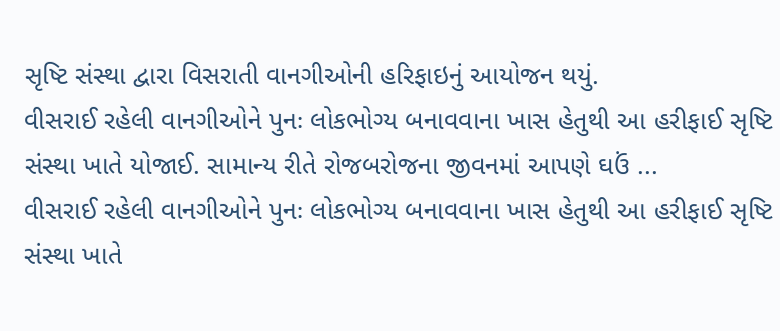સૃષ્ટિ સંસ્થા દ્વારા વિસરાતી વાનગીઓની હરિફાઇનું આયોજન થયું.
વીસરાઈ રહેલી વાનગીઓને પુનઃ લોકભોગ્ય બનાવવાના ખાસ હેતુથી આ હરીફાઈ સૃષ્ટિ સંસ્થા ખાતે યોજાઈ. સામાન્ય રીતે રોજબરોજના જીવનમાં આપણે ઘઉં ...
વીસરાઈ રહેલી વાનગીઓને પુનઃ લોકભોગ્ય બનાવવાના ખાસ હેતુથી આ હરીફાઈ સૃષ્ટિ સંસ્થા ખાતે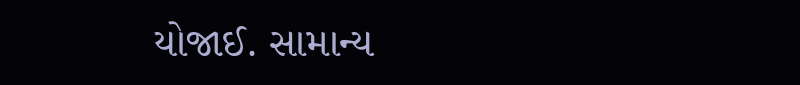યોજાઈ. સામાન્ય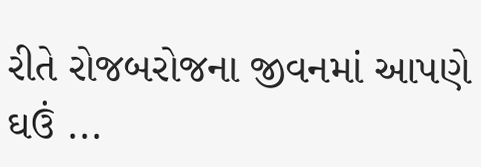રીતે રોજબરોજના જીવનમાં આપણે ઘઉં ...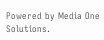Powered by Media One Solutions.